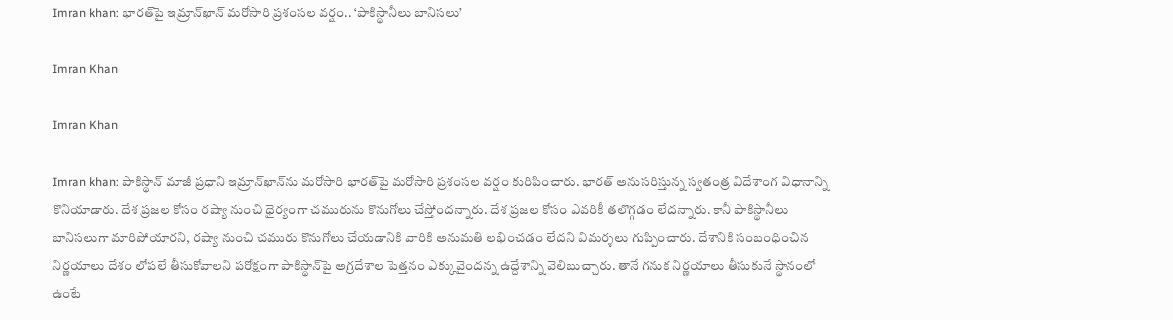Imran khan: భారత్‌పై ఇమ్రాన్‌ఖాన్‌ మరోసారి ప్రశంసల వర్షం.. ‘పాకిస్థానీలు బానిసలు’

Imran Khan

Imran Khan

Imran khan: పాకిస్థాన్‌ మాజీ ప్రధాని ఇమ్రాన్‌ఖాన్‌ను మరోసారి భారత్‌పై మరోసారి ప్రశంసల వర్షం కురిపించారు. భారత్ అనుసరిస్తున్న స్వతంత్ర విదేశాంగ విధానాన్ని కొనియాడారు. దేశ ప్రజల కోసం రష్యా నుంచి ధైర్యంగా చమురును కొనుగోలు చేస్తోందన్నారు. దేశ ప్రజల కోసం ఎవరికీ తలొగ్గడం లేదన్నారు. కానీ పాకిస్థానీలు బానిసలుగా మారిపోయారని, రష్యా నుంచి చమురు కొనుగోలు చేయడానికి వారికి అనుమతి లభించడం లేదని విమర్శలు గుప్పించారు. దేశానికి సంబంధించిన నిర్ణయాలు దేశం లోపలే తీసుకోవాలని పరోక్షంగా పాకిస్థాన్‌పై అగ్రదేశాల పెత్తనం ఎక్కువైందన్న ఉద్దేశాన్ని వెలిబుచ్చారు. తానే గనుక నిర్ణయాలు తీసుకునే స్థానంలో ఉంటే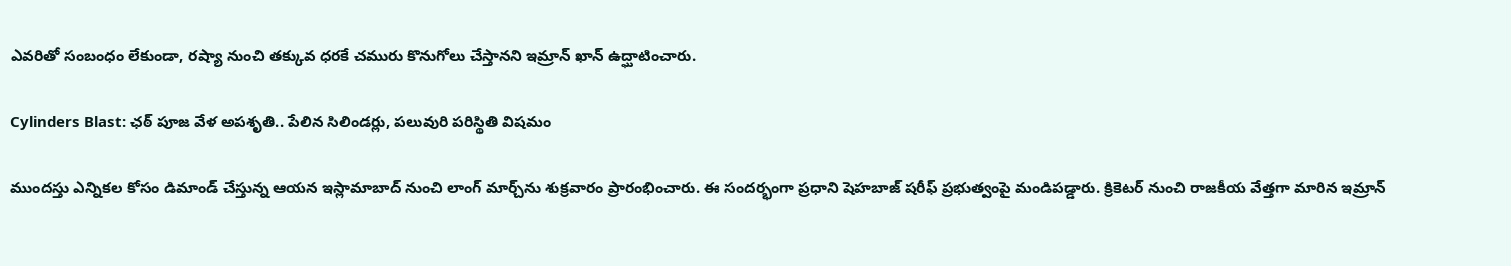ఎవరితో సంబంధం లేకుండా, రష్యా నుంచి తక్కువ ధరకే చమురు కొనుగోలు చేస్తానని ఇమ్రాన్ ఖాన్ ఉద్ఘాటించారు.

Cylinders Blast: ఛఠ్ పూజ వేళ అపశృతి.. పేలిన సిలిండర్లు, పలువురి పరిస్థితి విషమం

ముందస్తు ఎన్నికల కోసం డిమాండ్‌ చేస్తున్న ఆయన ఇస్లామాబాద్‌ నుంచి లాంగ్‌ మార్చ్‌ను శుక్రవారం ప్రారంభించారు. ఈ సందర్భంగా ప్రధాని షెహబాజ్ షరీఫ్ ప్రభుత్వంపై మండిపడ్డారు. క్రికెటర్‌ నుంచి రాజకీయ వేత్తగా మారిన ఇమ్రాన్‌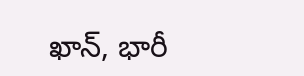ఖాన్‌, భారీ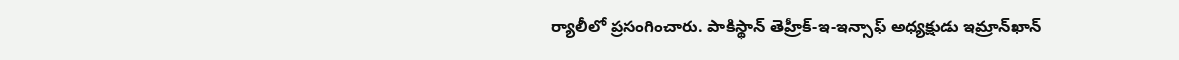ర్యాలీలో ప్రసంగించారు. పాకిస్థాన్‌ తెహ్రీక్‌-ఇ-ఇన్సాఫ్ అధ్యక్షుడు ఇమ్రాన్‌ఖాన్‌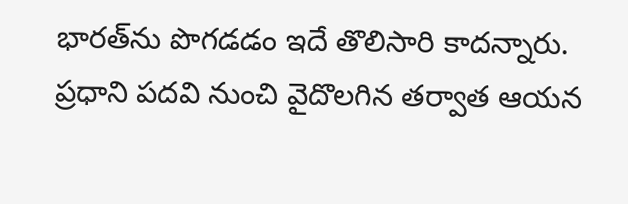భారత్‌ను పొగడడం ఇదే తొలిసారి కాదన్నారు. ప్రధాని పదవి నుంచి వైదొలగిన తర్వాత ఆయన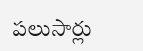పలుసార్లు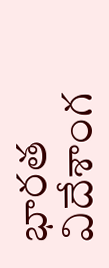భారత విదేశాంగ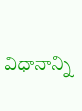విధానాన్ని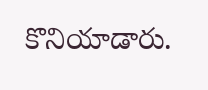కొనియాడారు.